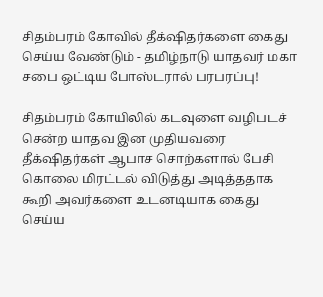சிதம்பரம் கோவில் தீக்‌ஷிதர்களை கைது செய்ய வேண்டும் - தமிழ்நாடு யாதவர் மகா சபை ஒட்டிய போஸ்டரால் பரபரப்பு!

சிதம்பரம் கோயிலில் கடவுளை வழிபடச் சென்ற யாதவ இன முதியவரை தீக்‌ஷிதர்கள் ஆபாச சொற்களால் பேசி கொலை மிரட்டல் விடுத்து அடித்ததாக கூறி அவர்களை உடனடியாக கைது செய்ய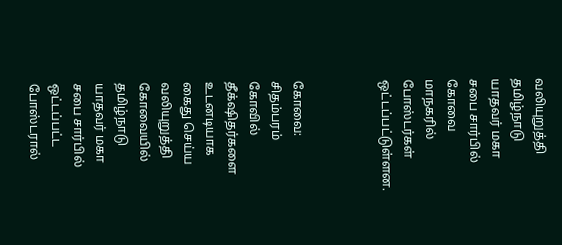வலியுறுத்தி தமிழ்நாடு யாதவர் மகா சபை சார்பில் கோவை மாநகரில் போஸ்டர்கள் ஒட்டப்பட்டுள்ளன.



கோவை: சிதம்பரம் கோவில் தீக்‌ஷிதர்களை உடனடியாக கைது செய்ய வலியுறுத்தி கோவையில் தமிழ்நாடு யாதவர் மகா சபை சார்பில் ஒட்டப்பட்ட போஸ்டரால்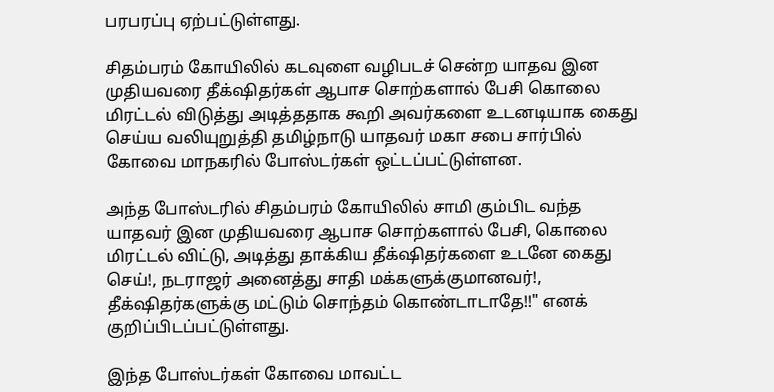பரபரப்பு ஏற்பட்டுள்ளது.

சிதம்பரம் கோயிலில் கடவுளை வழிபடச் சென்ற யாதவ இன முதியவரை தீக்‌ஷிதர்கள் ஆபாச சொற்களால் பேசி கொலை மிரட்டல் விடுத்து அடித்ததாக கூறி அவர்களை உடனடியாக கைது செய்ய வலியுறுத்தி தமிழ்நாடு யாதவர் மகா சபை சார்பில் கோவை மாநகரில் போஸ்டர்கள் ஒட்டப்பட்டுள்ளன.

அந்த போஸ்டரில் சிதம்பரம் கோயிலில் சாமி கும்பிட வந்த யாதவர் இன முதியவரை ஆபாச சொற்களால் பேசி, கொலை மிரட்டல் விட்டு, அடித்து தாக்கிய தீக்‌ஷிதர்களை உடனே கைது செய்!, நடராஜர் அனைத்து சாதி மக்களுக்குமானவர்!, தீக்‌ஷிதர்களுக்கு மட்டும் சொந்தம் கொண்டாடாதே!!" எனக் குறிப்பிடப்பட்டுள்ளது.

இந்த போஸ்டர்கள் கோவை மாவட்ட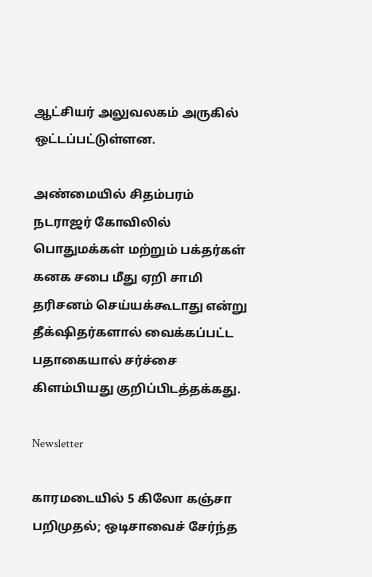ஆட்சியர் அலுவலகம் அருகில் ஒட்டப்பட்டுள்ளன.

அண்மையில் சிதம்பரம் நடராஜர் கோவிலில் பொதுமக்கள் மற்றும் பக்தர்கள் கனக சபை மீது ஏறி சாமி தரிசனம் செய்யக்கூடாது என்று தீக்‌ஷிதர்களால் வைக்கப்பட்ட பதாகையால் சர்ச்சை கிளம்பியது குறிப்பிடத்தக்கது.

Newsletter

காரமடையில் 5 கிலோ கஞ்சா பறிமுதல்; ஒடிசாவைச் சேர்ந்த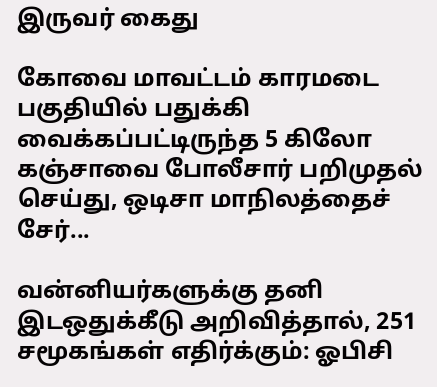இருவர் கைது

கோவை மாவட்டம் காரமடை பகுதியில் பதுக்கி வைக்கப்பட்டிருந்த 5 கிலோ கஞ்சாவை போலீசார் பறிமுதல் செய்து, ஒடிசா மாநிலத்தைச் சேர்...

வன்னியர்களுக்கு தனி இடஒதுக்கீடு அறிவித்தால், 251 சமூகங்கள் எதிர்க்கும்: ஓபிசி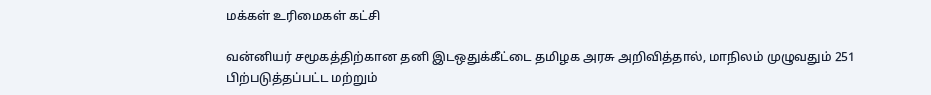மக்கள் உரிமைகள் கட்சி

வன்னியர் சமூகத்திற்கான தனி இடஒதுக்கீட்டை தமிழக அரசு அறிவித்தால், மாநிலம் முழுவதும் 251 பிற்படுத்தப்பட்ட மற்றும்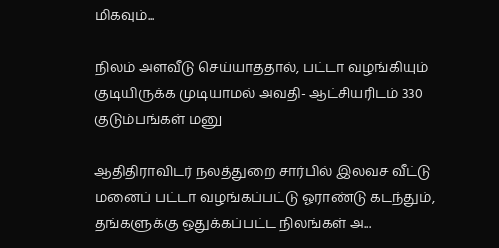மிகவும்...

நிலம் அளவீடு செய்யாததால், பட்டா வழங்கியும் குடியிருக்க முடியாமல் அவதி- ஆட்சியரிடம் 330 குடும்பங்கள் மனு

ஆதிதிராவிடர் நலத்துறை சார்பில் இலவச வீட்டு மனைப் பட்டா வழங்கப்பட்டு ஓராண்டு கடந்தும், தங்களுக்கு ஒதுக்கப்பட்ட நிலங்கள் அ...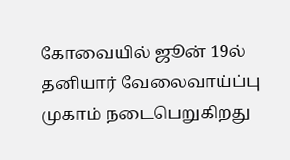கோவையில் ஜூன் 19ல் தனியார் வேலைவாய்ப்பு முகாம் நடைபெறுகிறது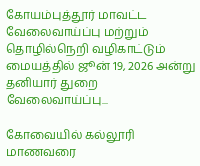கோயம்புத்தூர் மாவட்ட வேலைவாய்ப்பு மற்றும் தொழில்நெறி வழிகாட்டும் மையத்தில் ஜூன் 19, 2026 அன்று தனியார் துறை வேலைவாய்ப்பு...

கோவையில் கல்லூரி மாணவரை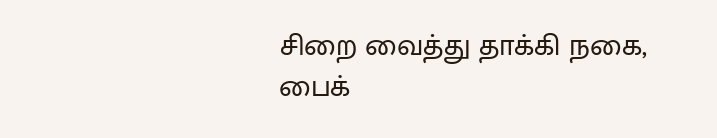சிறை வைத்து தாக்கி நகை, பைக்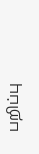பறிப்பு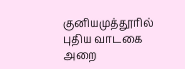குனியமுத்தூரில் புதிய வாடகை அறை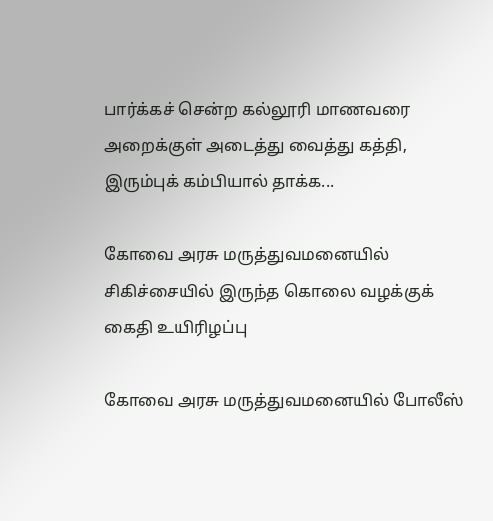பார்க்கச் சென்ற கல்லூரி மாணவரை அறைக்குள் அடைத்து வைத்து கத்தி, இரும்புக் கம்பியால் தாக்க...

கோவை அரசு மருத்துவமனையில் சிகிச்சையில் இருந்த கொலை வழக்குக் கைதி உயிரிழப்பு

கோவை அரசு மருத்துவமனையில் போலீஸ்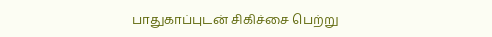பாதுகாப்புடன் சிகிச்சை பெற்று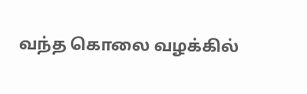வந்த கொலை வழக்கில்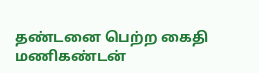தண்டனை பெற்ற கைதி மணிகண்டன்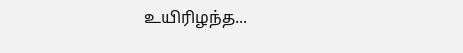உயிரிழந்த...